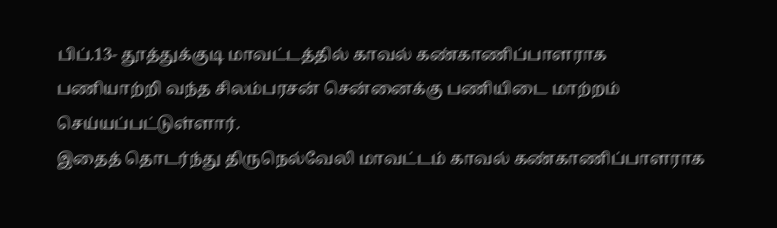பிப்.13- தூத்துக்குடி மாவட்டத்தில் காவல் கண்காணிப்பாளராக பணியாற்றி வந்த சிலம்பரசன் சென்னைக்கு பணியிடை மாற்றம் செய்யப்பட்டுள்ளார்.
இதைத் தொடர்ந்து திருநெல்வேலி மாவட்டம் காவல் கண்காணிப்பாளராக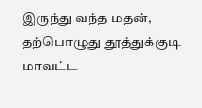இருந்து வந்த மதன், தற்பொழுது தூத்துக்குடி மாவட்ட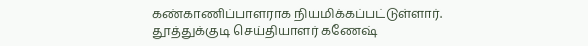கண்காணிப்பாளராக நியமிக்கப்பட்டுள்ளார்.
தூத்துக்குடி செய்தியாளர் கணேஷ்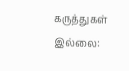கருத்துகள் இல்லை: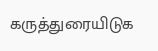கருத்துரையிடுக